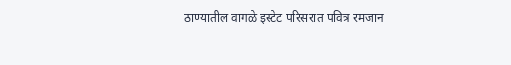ठाण्यातील वागळे इस्टेट परिसरात पवित्र रमजान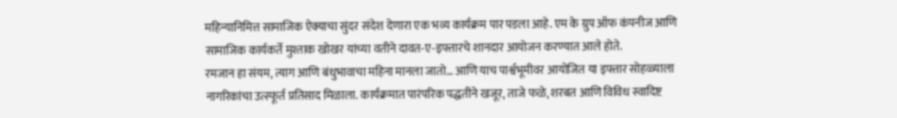महिन्यानिमित्त सामाजिक ऐक्याचा सुंदर संदेश देणारा एक भव्य कार्यक्रम पार पडला आहे. एम के ग्रुप ऑफ कंपनीज आणि सामाजिक कार्यकर्ते मुश्ताक खोखर यांच्या वतीने दावत-ए-इफ्तारचे शानदार आयोजन करण्यात आले होते.
रमजान हा संयम, त्याग आणि बंधुभावाचा महिना मानला जातो… आणि याच पार्श्वभूमीवर आयोजित या इफ्तार सोहळ्याला नागरिकांचा उत्स्फूर्त प्रतिसाद मिळाला. कार्यक्रमात पारंपरिक पद्धतीने खजूर, ताजे फळे, शरबत आणि विविध स्वादिष्ट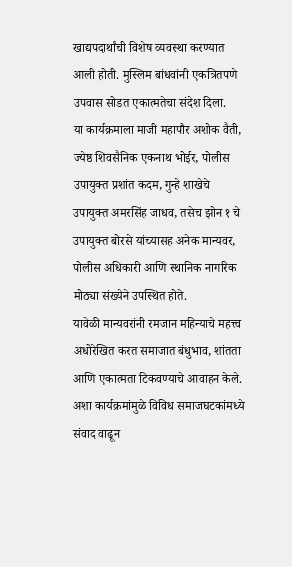खाद्यपदार्थांची विशेष व्यवस्था करण्यात आली होती. मुस्लिम बांधवांनी एकत्रितपणे उपवास सोडत एकात्मतेचा संदेश दिला.
या कार्यक्रमाला माजी महापौर अशोक वैती, ज्येष्ठ शिवसैनिक एकनाथ भोईर, पोलीस उपायुक्त प्रशांत कदम, गुन्हे शाखेचे उपायुक्त अमरसिंह जाधव, तसेच झोन १ चे उपायुक्त बोरसे यांच्यासह अनेक मान्यवर, पोलीस अधिकारी आणि स्थानिक नागरिक मोठ्या संख्येने उपस्थित होते.
यावेळी मान्यवरांनी रमजान महिन्याचे महत्त्व अधोरेखित करत समाजात बंधुभाव, शांतता आणि एकात्मता टिकवण्याचे आवाहन केले. अशा कार्यक्रमांमुळे विविध समाजघटकांमध्ये संवाद वाढून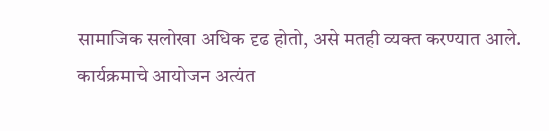सामाजिक सलोखा अधिक दृढ होतो, असे मतही व्यक्त करण्यात आले.
कार्यक्रमाचे आयोजन अत्यंत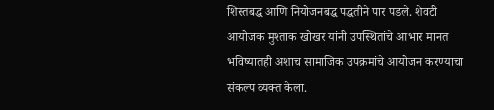शिस्तबद्ध आणि नियोजनबद्ध पद्धतीने पार पडले. शेवटी आयोजक मुश्ताक खोखर यांनी उपस्थितांचे आभार मानत भविष्यातही अशाच सामाजिक उपक्रमांचे आयोजन करण्याचा संकल्प व्यक्त केला.